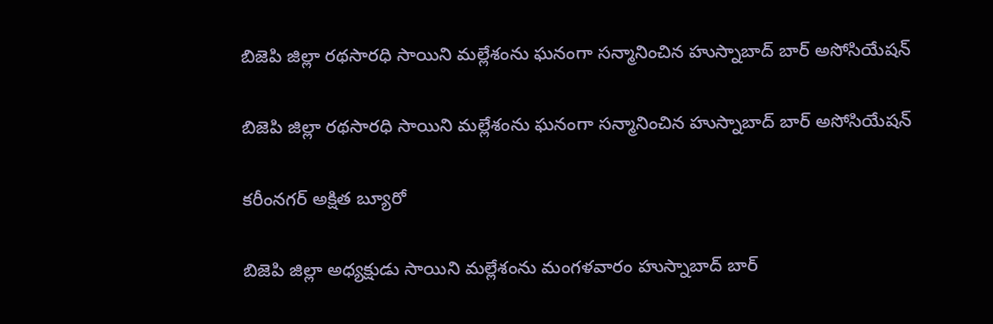బిజెపి జిల్లా రథసారధి సాయిని మల్లేశంను ఘనంగా సన్మానించిన హుస్నాబాద్ బార్ అసోసియేషన్

బిజెపి జిల్లా రథసారధి సాయిని మల్లేశంను ఘనంగా సన్మానించిన హుస్నాబాద్ బార్ అసోసియేషన్

కరీంనగర్ అక్షిత బ్యూరో

బిజెపి జిల్లా అధ్యక్షుడు సాయిని మల్లేశంను మంగళవారం హుస్నాబాద్ బార్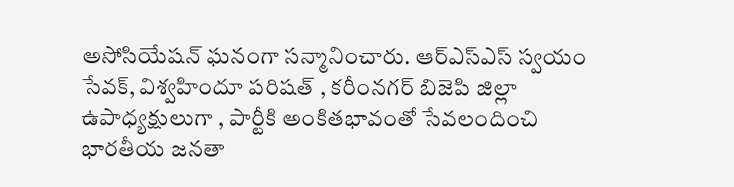అసోసియేషన్ ఘనంగా సన్మానించారు. ఆర్ఎస్ఎస్ స్వయం సేవక్, విశ్వహిందూ పరిషత్ , కరీంనగర్ బిజెపి జిల్లా ఉపాధ్యక్షులుగా , పార్టీకి అంకితభావంతో సేవలందించి భారతీయ జనతా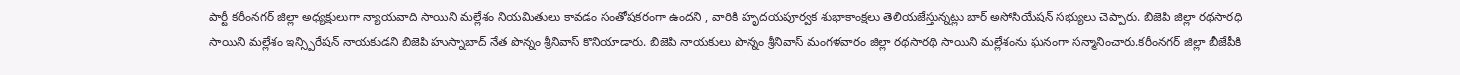పార్టీ కరీంనగర్ జిల్లా అధ్యక్షులుగా న్యాయవాది సాయిని మల్లేశం నియమితులు కావడం సంతోషకరంగా ఉందని , వారికి హృదయపూర్వక శుభాకాంక్షలు తెలియజేస్తున్నట్లు బార్ అసోసియేషన్ సభ్యులు చెప్పారు. బిజెపి జిల్లా రథసారధి సాయిని మల్లేశం ఇన్స్పిరేషన్ నాయకుడని బిజెపి హుస్నాబాద్ నేత పొన్నం శ్రీనివాస్ కొనియాడారు. బిజెపి నాయకులు పొన్నం శ్రీనివాస్ మంగళవారం జిల్లా రథసారథి సాయిని మల్లేశంను ఘనంగా సన్మానించారు.కరీంనగర్ జిల్లా బీజేపీకి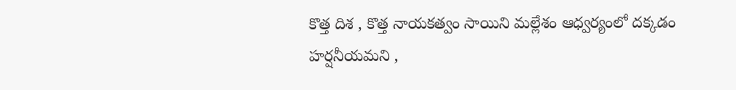కొత్త దిశ , కొత్త నాయకత్వం సాయిని మల్లేశం ఆధ్వర్యంలో దక్కడం హర్షనీయమని ,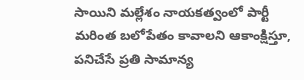సాయిని మల్లేశం నాయకత్వంలో పార్టీ మరింత బలోపేతం కావాలని ఆకాంక్షిస్తూ, పనిచేసే ప్రతి సామాన్య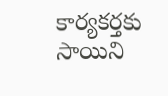కార్యకర్తకు సాయిని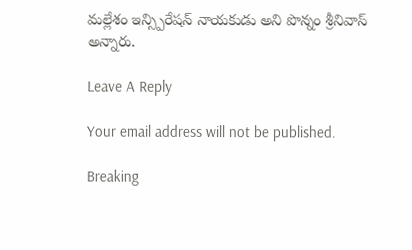మల్లేశం ఇన్స్పిరేషన్ నాయకుడు అని పొన్నం శ్రీనివాస్ అన్నారు.

Leave A Reply

Your email address will not be published.

Breaking